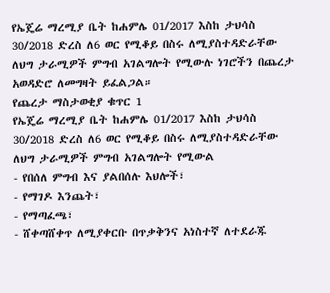የኤጄሬ ማረሚያ ቤት ከሐምሌ 01/2017 እስከ ታህሳስ 30/2018 ድረስ ለ6 ወር የሚቆይ በስሩ ለሚያስተዳድራቸው ለህግ ታራሚዎች ምግብ አገልግሎት የሚውሉ ነገሮችን በጨረታ አወዳድሮ ለመግዛት ይፈልጋል።
የጨረታ ማስታወቂያ ቁጥር 1
የኤጄሬ ማረሚያ ቤት ከሐምሌ 01/2017 እስከ ታህሳስ 30/2018 ድረስ ለ6 ወር የሚቆይ በስሩ ለሚያስተዳድራቸው ለህግ ታራሚዎች ምግብ አገልግሎት የሚውል
- የበሰለ ምግብ እና ያልበሰሉ እህሎች፣
- የማገዶ እንጨት፣
- የማጣፈጫ፣
- ሸቀጣሸቀጥ ለሚያቀርቡ በጥቃቅንና አነስተኛ ለተደራጁ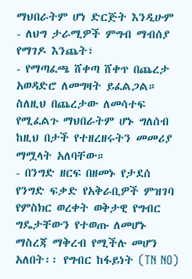ማህበራትም ሆነ ድርጅት እንዲሁም
- ለህግ ታራሚዎች ምግብ ማብሰያ የማገዶ እንጨት፣
- የማጣፈጫ ሸቀጣ ሸቀጥ በጨረታ አወዳድሮ ለመግዛት ይፈልጋል።
ስለዚህ በጨረታው ለመሳተፍ የሚፈልጉ ማህበራትም ሆኑ ግለሰብ ከዚህ በታች የተዘረዘሩትን መመሪያ ማሟላት አለባቸው።
- በንግድ ዘርፍ በዘመኑ የታደሰ የንግድ ፍቃድ የአቅራቢዎች ምዝገባ የምስክር ወረቀት ወቅታዊ የግብር ግዴታቸውን የተወጡ ለመሆኑ ማስረጃ ማቅረብ የሚችሉ መሆን አለበት፡፡ የግብር ከፋይነት (TN NO)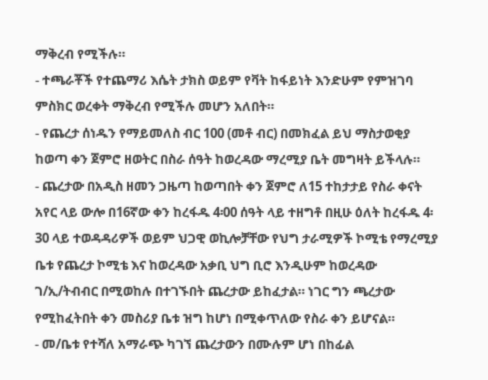ማቅረብ የሚችሉ።
- ተጫራቾች የተጨማሪ እሴት ታክስ ወይም የቫት ከፋይነት እንድሁም የምዝገባ ምስክር ወረቀት ማቅረብ የሚችሉ መሆን አለበት።
- የጨረታ ሰነዱን የማይመለስ ብር 100 (መቶ ብር) በመክፈል ይህ ማስታወቂያ ከወጣ ቀን ጀምሮ ዘወትር በስራ ሰዓት ከወረዳው ማረሚያ ቤት መግዛት ይችላሉ።
- ጨረታው በአዲስ ዘመን ጋዜጣ ከወጣበት ቀን ጀምሮ ለ15 ተከታታይ የስራ ቀናት አየር ላይ ውሎ በ16ኛው ቀን ከረፋዱ 4፡00 ሰዓት ላይ ተዘግቶ በዚሁ ዕለት ከረፋዱ 4፡30 ላይ ተወዳዳሪዎች ወይም ህጋዊ ወኪሎቻቸው የህግ ታራሚዎች ኮሚቴ የማረሚያ ቤቱ የጨረታ ኮሚቴ እና ከወረዳው አቃቢ ህግ ቢሮ እንዲሁም ከወረዳው ገ/ኢ/ትብብር በሚወከሉ በተገኙበት ጨረታው ይከፈታል። ነገር ግን ጫረታው የሚከፈትበት ቀን መስሪያ ቤቱ ዝግ ከሆነ በሚቀጥለው የስራ ቀን ይሆናል።
- መ/ቤቱ የተሻለ አማራጭ ካገኘ ጨረታውን በሙሉም ሆነ በከፊል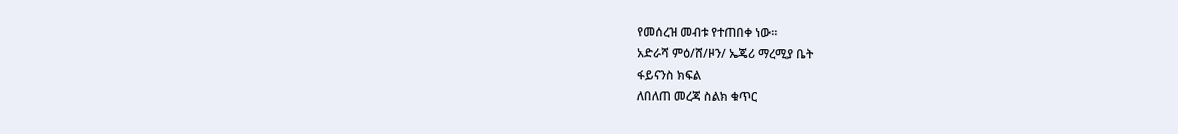የመሰረዝ መብቱ የተጠበቀ ነው።
አድራሻ ምዕ/ሸ/ዞን/ ኤጄሪ ማረሚያ ቤት
ፋይናንስ ክፍል
ለበለጠ መረጃ ስልክ ቁጥር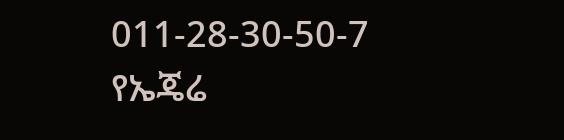011-28-30-50-7
የኤጄሬ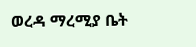ወረዳ ማረሚያ ቤት